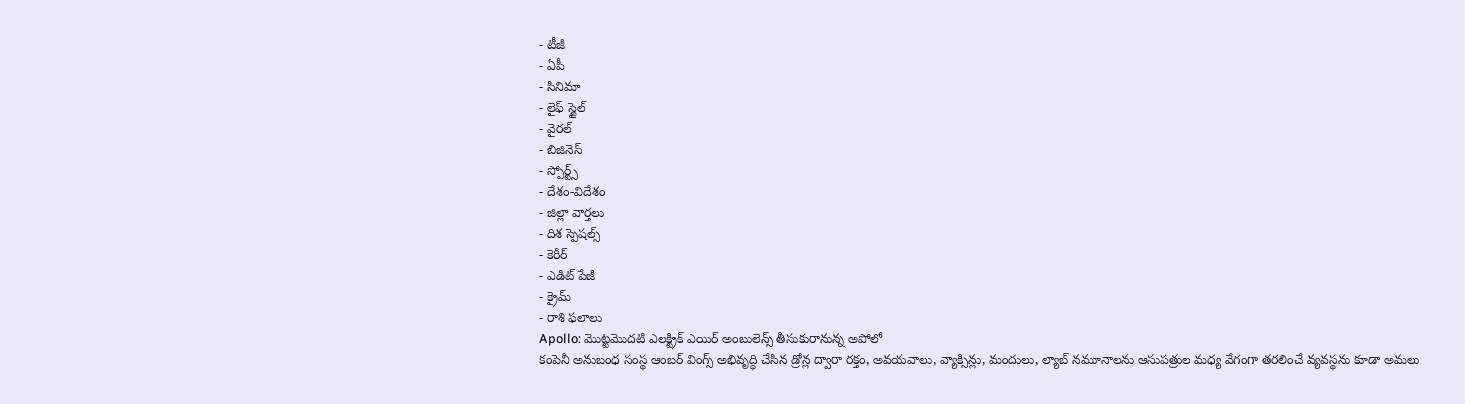- టీజీ
- ఏపీ
- సినిమా
- లైఫ్ స్టైల్
- వైరల్
- బిజినెస్
- స్పోర్ట్స్
- దేశం-విదేశం
- జిల్లా వార్తలు
- దిశ స్పెషల్స్
- కెరీర్
- ఎడిట్ పేజీ
- క్రైమ్
- రాశి ఫలాలు
Apollo: మొట్టమొదటి ఎలక్ట్రిక్ ఎయిర్ అంబులెన్స్ తీసుకురానున్న అపోలో
కంపెనీ అనుబంధ సంస్థ ఆంబర్ వింగ్స్ అభివృద్ధి చేసిన డ్రోన్ల ద్వారా రక్తం, అవయవాలు, వ్యాక్సిన్లు, మందులు, ల్యాబ్ నమూనాలను ఆసుపత్రుల మధ్య వేగంగా తరలించే వ్యవస్థను కూడా అమలు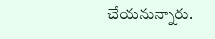చేయనున్నారు.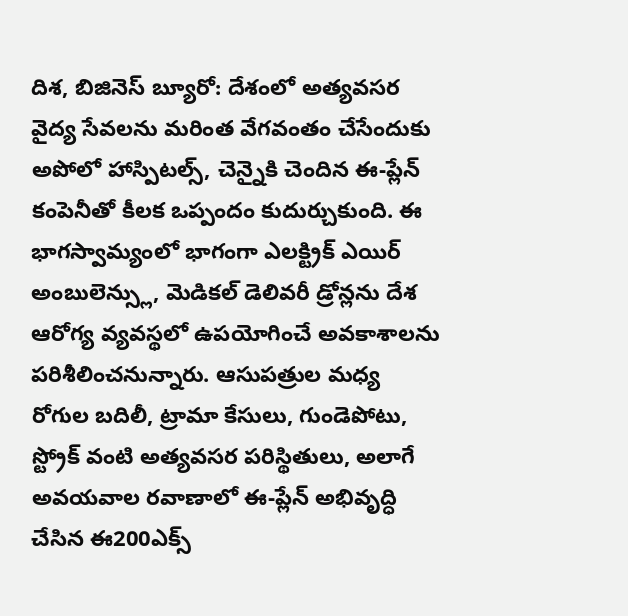దిశ, బిజినెస్ బ్యూరో: దేశంలో అత్యవసర వైద్య సేవలను మరింత వేగవంతం చేసేందుకు అపోలో హాస్పిటల్స్, చెన్నైకి చెందిన ఈ-ప్లేన్ కంపెనీతో కీలక ఒప్పందం కుదుర్చుకుంది. ఈ భాగస్వామ్యంలో భాగంగా ఎలక్ట్రిక్ ఎయిర్ అంబులెన్స్లు, మెడికల్ డెలివరీ డ్రోన్లను దేశ ఆరోగ్య వ్యవస్థలో ఉపయోగించే అవకాశాలను పరిశీలించనున్నారు. ఆసుపత్రుల మధ్య రోగుల బదిలీ, ట్రామా కేసులు, గుండెపోటు, స్ట్రోక్ వంటి అత్యవసర పరిస్థితులు, అలాగే అవయవాల రవాణాలో ఈ-ప్లేన్ అభివృద్ధి చేసిన ఈ200ఎక్స్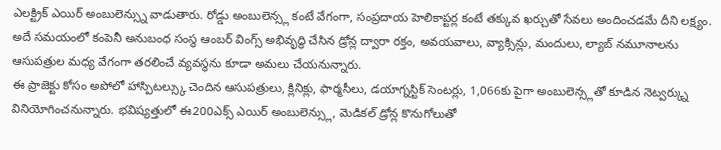ఎలక్ట్రిక్ ఎయిర్ అంబులెన్స్ను వాడుతారు. రోడ్డు అంబులెన్స్ల కంటే వేగంగా, సంప్రదాయ హెలికాప్టర్ల కంటే తక్కువ ఖర్చుతో సేవలు అందించడమే దీని లక్ష్యం. అదే సమయంలో కంపెనీ అనుబంధ సంస్థ ఆంబర్ వింగ్స్ అభివృద్ధి చేసిన డ్రోన్ల ద్వారా రక్తం, అవయవాలు, వ్యాక్సిన్లు, మందులు, ల్యాబ్ నమూనాలను ఆసుపత్రుల మధ్య వేగంగా తరలించే వ్యవస్థను కూడా అమలు చేయనున్నారు.
ఈ ప్రాజెక్టు కోసం అపోలో హాస్పిటల్స్కు చెందిన ఆసుపత్రులు, క్లినిక్లు, ఫార్మసీలు, డయాగ్నస్టిక్ సెంటర్లు, 1,066కు పైగా అంబులెన్స్లతో కూడిన నెట్వర్క్ను వినియోగించనున్నారు. భవిష్యత్తులో ఈ200ఎక్స్ ఎయిర్ అంబులెన్స్లు, మెడికల్ డ్రోన్ల కొనుగోలుతో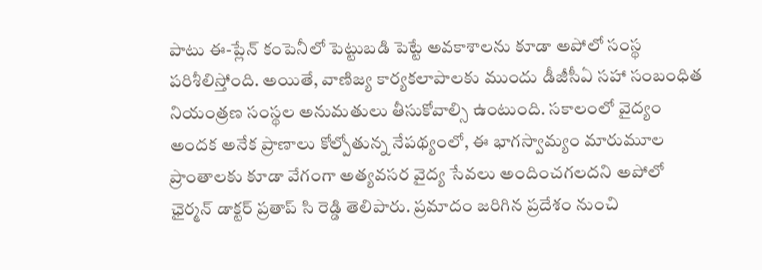పాటు ఈ-ప్లేన్ కంపెనీలో పెట్టుబడి పెట్టే అవకాశాలను కూడా అపోలో సంస్థ పరిశీలిస్తోంది. అయితే, వాణిజ్య కార్యకలాపాలకు ముందు డీజీసీఏ సహా సంబంధిత నియంత్రణ సంస్థల అనుమతులు తీసుకోవాల్సి ఉంటుంది. సకాలంలో వైద్యం అందక అనేక ప్రాణాలు కోల్పోతున్న నేపథ్యంలో, ఈ భాగస్వామ్యం మారుమూల ప్రాంతాలకు కూడా వేగంగా అత్యవసర వైద్య సేవలు అందించగలదని అపోలో ఛైర్మన్ డాక్టర్ ప్రతాప్ సి రెడ్డి తెలిపారు. ప్రమాదం జరిగిన ప్రదేశం నుంచి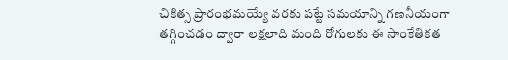చికిత్స ప్రారంభమయ్యే వరకు పట్టే సమయాన్ని గణనీయంగా తగ్గించడం ద్వారా లక్షలాది మంది రోగులకు ఈ సాంకేతికత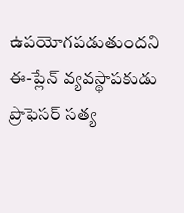ఉపయోగపడుతుందని ఈ-ప్లేన్ వ్యవస్థాపకుడు ప్రొఫెసర్ సత్య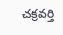చక్రవర్తి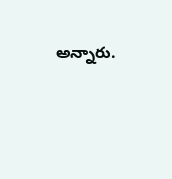అన్నారు.